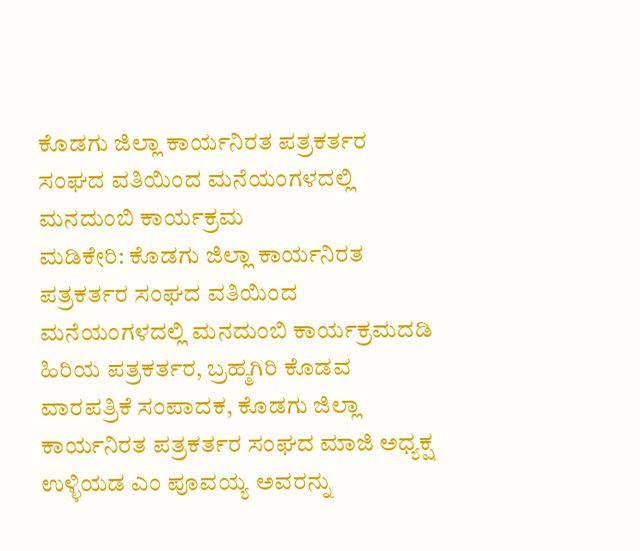ಕೊಡಗು ಜಿಲ್ಲಾ ಕಾರ್ಯನಿರತ ಪತ್ರಕರ್ತರ ಸಂಘದ ವತಿಯಿಂದ ಮನೆಯಂಗಳದಲ್ಲಿ ಮನದುಂಬಿ ಕಾರ್ಯಕ್ರಮ
ಮಡಿಕೇರಿ: ಕೊಡಗು ಜಿಲ್ಲಾ ಕಾರ್ಯನಿರತ ಪತ್ರಕರ್ತರ ಸಂಘದ ವತಿಯಿಂದ ಮನೆಯಂಗಳದಲ್ಲಿ ಮನದುಂಬಿ ಕಾರ್ಯಕ್ರಮದಡಿ ಹಿರಿಯ ಪತ್ರಕರ್ತರ, ಬ್ರಹ್ಮಗಿರಿ ಕೊಡವ ವಾರಪತ್ರಿಕೆ ಸಂಪಾದಕ, ಕೊಡಗು ಜಿಲ್ಲಾ ಕಾರ್ಯನಿರತ ಪತ್ರಕರ್ತರ ಸಂಘದ ಮಾಜಿ ಅಧ್ಯಕ್ಷ ಉಳ್ಳಿಯಡ ಎಂ ಪೂವಯ್ಯ ಅವರನ್ನು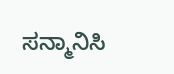ಸನ್ಮಾನಿಸಿ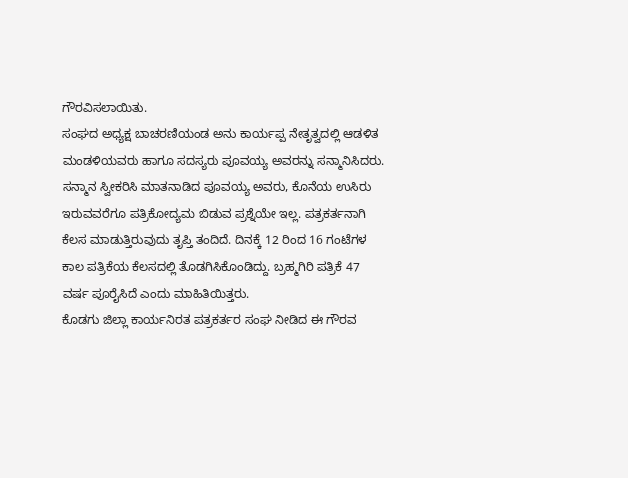ಗೌರವಿಸಲಾಯಿತು.
ಸಂಘದ ಅಧ್ಯಕ್ಷ ಬಾಚರಣಿಯಂಡ ಅನು ಕಾರ್ಯಪ್ಪ ನೇತೃತ್ವದಲ್ಲಿ ಆಡಳಿತ ಮಂಡಳಿಯವರು ಹಾಗೂ ಸದಸ್ಯರು ಪೂವಯ್ಯ ಅವರನ್ನು ಸನ್ಮಾನಿಸಿದರು.
ಸನ್ಮಾನ ಸ್ವೀಕರಿಸಿ ಮಾತನಾಡಿದ ಪೂವಯ್ಯ ಅವರು, ಕೊನೆಯ ಉಸಿರು ಇರುವವರೆಗೂ ಪತ್ರಿಕೋದ್ಯಮ ಬಿಡುವ ಪ್ರಶ್ನೆಯೇ ಇಲ್ಲ. ಪತ್ರಕರ್ತನಾಗಿ ಕೆಲಸ ಮಾಡುತ್ತಿರುವುದು ತೃಪ್ತಿ ತಂದಿದೆ. ದಿನಕ್ಕೆ 12 ರಿಂದ 16 ಗಂಟೆಗಳ ಕಾಲ ಪತ್ರಿಕೆಯ ಕೆಲಸದಲ್ಲಿ ತೊಡಗಿಸಿಕೊಂಡಿದ್ದು. ಬ್ರಹ್ಮಗಿರಿ ಪತ್ರಿಕೆ 47 ವರ್ಷ ಪೂರೈಸಿದೆ ಎಂದು ಮಾಹಿತಿಯಿತ್ತರು.
ಕೊಡಗು ಜಿಲ್ಲಾ ಕಾರ್ಯನಿರತ ಪತ್ರಕರ್ತರ ಸಂಘ ನೀಡಿದ ಈ ಗೌರವ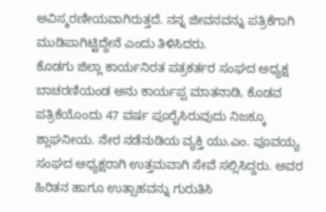ಅವಿಸ್ಮರಣೀಯವಾಗಿರುತ್ತದೆ. ನನ್ನ ಜೀವನವನ್ನು ಪತ್ರಿಕೆಗಾಗಿ ಮುಡಿಪಾಗಿಟ್ಟಿದ್ದೇನೆ ಎಂದು ತಿಳಿಸಿದರು.
ಕೊಡಗು ಜಿಲ್ಲಾ ಕಾರ್ಯನಿರತ ಪತ್ರಕರ್ತರ ಸಂಘದ ಅಧ್ಯಕ್ಷ ಬಾಚರಣಿಯಂಡ ಅನು ಕಾರ್ಯಪ್ಪ ಮಾತನಾಡಿ, ಕೊಡವ ಪತ್ರಿಕೆಯೊಂದು 47 ವರ್ಷ ಪೂರೈಸಿರುವುದು ನಿಜಕ್ಕೂ ಶ್ಲಾಘನೀಯ. ನೇರ ನಡೆನುಡಿಯ ವ್ಯಕ್ತಿ ಯು.ಎಂ. ಪೂವಯ್ಯ ಸಂಘದ ಅಧ್ಯಕ್ಷರಾಗಿ ಉತ್ತಮವಾಗಿ ಸೇವೆ ಸಲ್ಲಿಸಿದ್ದರು. ಅವರ ಹಿರಿತನ ಹಾಗೂ ಉತ್ಸಾಹವನ್ನು ಗುರುತಿಸಿ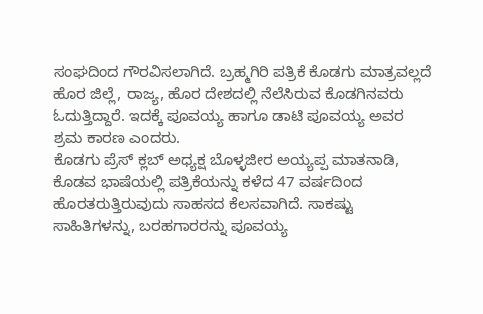ಸಂಘದಿಂದ ಗೌರವಿಸಲಾಗಿದೆ. ಬ್ರಹ್ಮಗಿರಿ ಪತ್ರಿಕೆ ಕೊಡಗು ಮಾತ್ರವಲ್ಲದೆ ಹೊರ ಜಿಲ್ಲೆ, ರಾಜ್ಯ, ಹೊರ ದೇಶದಲ್ಲಿ ನೆಲೆಸಿರುವ ಕೊಡಗಿನವರು ಓದುತ್ತಿದ್ದಾರೆ. ಇದಕ್ಕೆ ಪೂವಯ್ಯ ಹಾಗೂ ಡಾಟಿ ಪೂವಯ್ಯ ಅವರ ಶ್ರಮ ಕಾರಣ ಎಂದರು.
ಕೊಡಗು ಪ್ರೆಸ್ ಕ್ಲಬ್ ಅಧ್ಯಕ್ಷ ಬೊಳ್ಳಜೀರ ಅಯ್ಯಪ್ಪ ಮಾತನಾಡಿ, ಕೊಡವ ಭಾಷೆಯಲ್ಲಿ ಪತ್ರಿಕೆಯನ್ನು ಕಳೆದ 47 ವರ್ಷದಿಂದ ಹೊರತರುತ್ತಿರುವುದು ಸಾಹಸದ ಕೆಲಸವಾಗಿದೆ. ಸಾಕಷ್ಟು ಸಾಹಿತಿಗಳನ್ನು, ಬರಹಗಾರರನ್ನು ಪೂವಯ್ಯ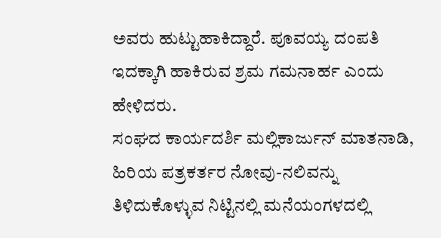ಅವರು ಹುಟ್ಟುಹಾಕಿದ್ದಾರೆ. ಪೂವಯ್ಯ ದಂಪತಿ ಇದಕ್ಕಾಗಿ ಹಾಕಿರುವ ಶ್ರಮ ಗಮನಾರ್ಹ ಎಂದು ಹೇಳಿದರು.
ಸಂಘದ ಕಾರ್ಯದರ್ಶಿ ಮಲ್ಲಿಕಾರ್ಜುನ್ ಮಾತನಾಡಿ, ಹಿರಿಯ ಪತ್ರಕರ್ತರ ನೋವು-ನಲಿವನ್ನು ತಿಳಿದುಕೊಳ್ಳುವ ನಿಟ್ಟಿನಲ್ಲಿ ಮನೆಯಂಗಳದಲ್ಲಿ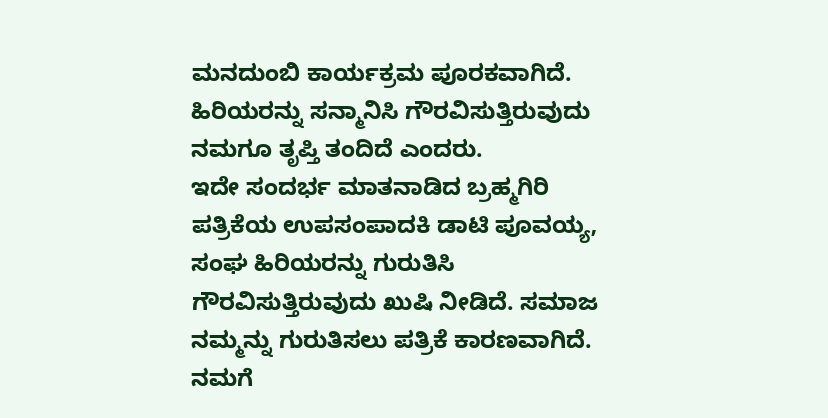ಮನದುಂಬಿ ಕಾರ್ಯಕ್ರಮ ಪೂರಕವಾಗಿದೆ. ಹಿರಿಯರನ್ನು ಸನ್ಮಾನಿಸಿ ಗೌರವಿಸುತ್ತಿರುವುದು ನಮಗೂ ತೃಪ್ತಿ ತಂದಿದೆ ಎಂದರು.
ಇದೇ ಸಂದರ್ಭ ಮಾತನಾಡಿದ ಬ್ರಹ್ಮಗಿರಿ ಪತ್ರಿಕೆಯ ಉಪಸಂಪಾದಕಿ ಡಾಟಿ ಪೂವಯ್ಯ, ಸಂಘ ಹಿರಿಯರನ್ನು ಗುರುತಿಸಿ ಗೌರವಿಸುತ್ತಿರುವುದು ಖುಷಿ ನೀಡಿದೆ. ಸಮಾಜ ನಮ್ಮನ್ನು ಗುರುತಿಸಲು ಪತ್ರಿಕೆ ಕಾರಣವಾಗಿದೆ. ನಮಗೆ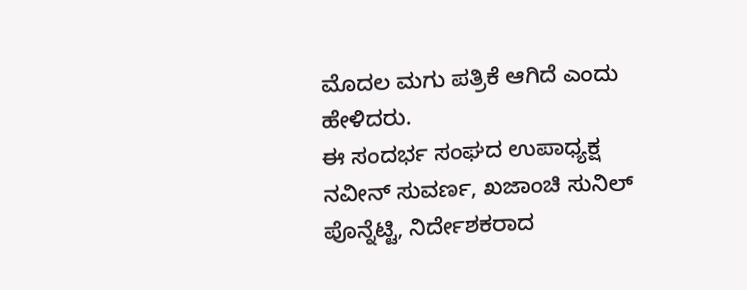ಮೊದಲ ಮಗು ಪತ್ರಿಕೆ ಆಗಿದೆ ಎಂದು ಹೇಳಿದರು.
ಈ ಸಂದರ್ಭ ಸಂಘದ ಉಪಾಧ್ಯಕ್ಷ ನವೀನ್ ಸುವರ್ಣ, ಖಜಾಂಚಿ ಸುನಿಲ್ ಪೊನ್ನೆಟ್ಟಿ, ನಿರ್ದೇಶಕರಾದ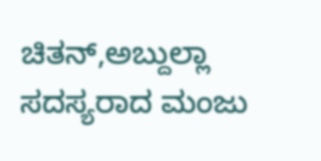ಚಿತನ್,ಅಬ್ದುಲ್ಲಾ ಸದಸ್ಯರಾದ ಮಂಜು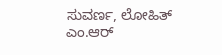ಸುವರ್ಣ, ಲೋಹಿತ್ ಎಂ.ಆರ್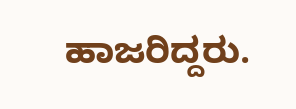ಹಾಜರಿದ್ದರು.